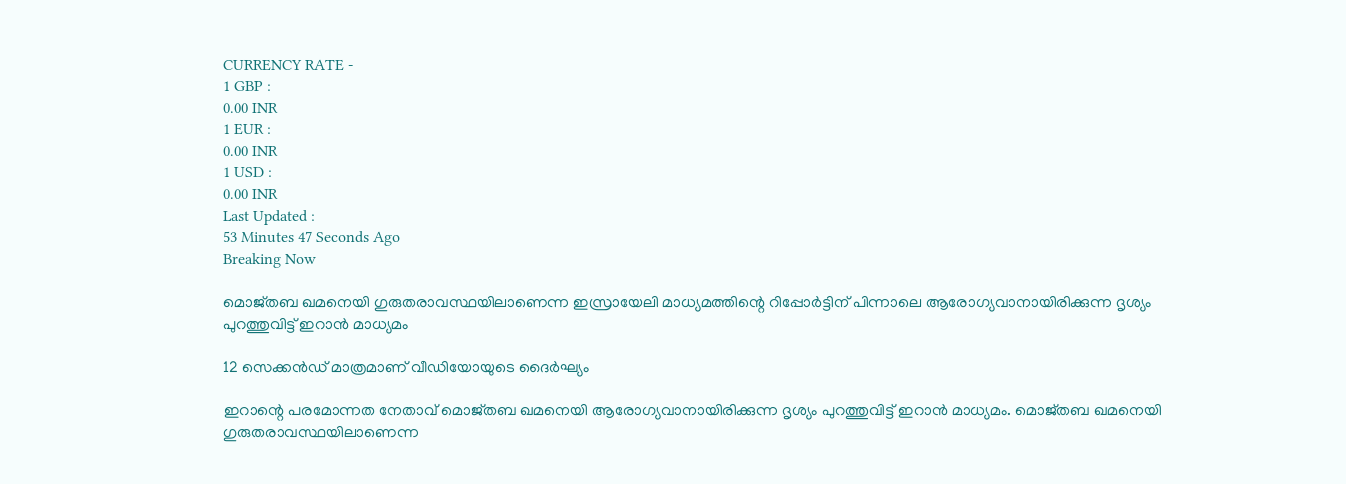CURRENCY RATE -
1 GBP :
0.00 INR
1 EUR :
0.00 INR
1 USD :
0.00 INR
Last Updated :
53 Minutes 47 Seconds Ago
Breaking Now

മൊജ്തബ ഖമനെയി ഗുരുതരാവസ്ഥയിലാണെന്ന ഇസ്രായേലി മാധ്യമത്തിന്റെ റിപ്പോര്‍ട്ടിന് പിന്നാലെ ആരോഗ്യവാനായിരിക്കുന്ന ദൃശ്യം പുറത്തുവിട്ട് ഇറാന്‍ മാധ്യമം

12 സെക്കന്‍ഡ് മാത്രമാണ് വീഡിയോയുടെ ദൈര്‍ഘ്യം

ഇറാന്റെ പരമോന്നത നേതാവ് മൊജ്തബ ഖമനെയി ആരോഗ്യവാനായിരിക്കുന്ന ദൃശ്യം പുറത്തുവിട്ട് ഇറാന്‍ മാധ്യമം. മൊജ്തബ ഖമനെയി ഗുരുതരാവസ്ഥയിലാണെന്ന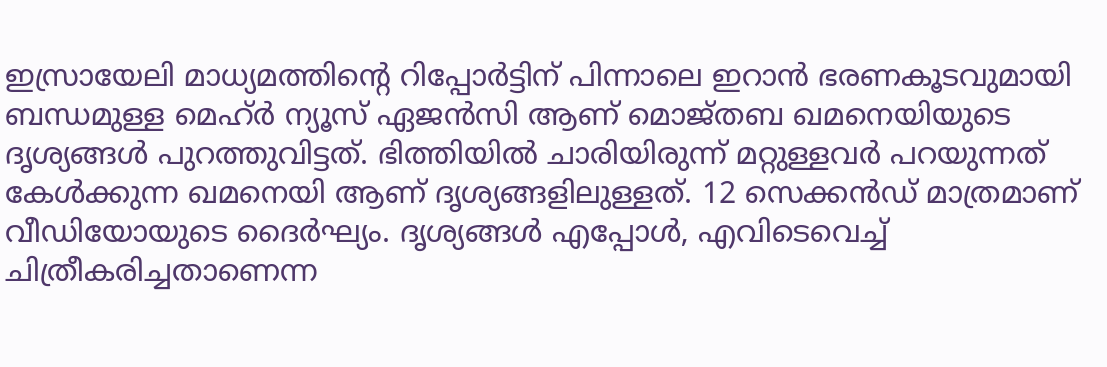ഇസ്രായേലി മാധ്യമത്തിന്റെ റിപ്പോര്‍ട്ടിന് പിന്നാലെ ഇറാന്‍ ഭരണകൂടവുമായി ബന്ധമുള്ള മെഹ്ര്‍ ന്യൂസ് ഏജന്‍സി ആണ് മൊജ്തബ ഖമനെയിയുടെ ദൃശ്യങ്ങള്‍ പുറത്തുവിട്ടത്. ഭിത്തിയില്‍ ചാരിയിരുന്ന് മറ്റുള്ളവര്‍ പറയുന്നത് കേള്‍ക്കുന്ന ഖമനെയി ആണ് ദൃശ്യങ്ങളിലുള്ളത്. 12 സെക്കന്‍ഡ് മാത്രമാണ് വീഡിയോയുടെ ദൈര്‍ഘ്യം. ദൃശ്യങ്ങള്‍ എപ്പോള്‍, എവിടെവെച്ച് ചിത്രീകരിച്ചതാണെന്ന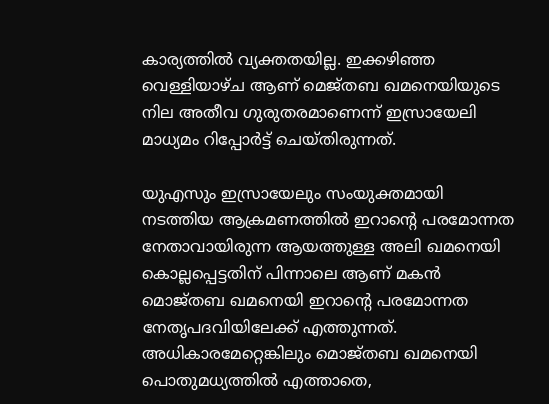കാര്യത്തില്‍ വ്യക്തതയില്ല. ഇക്കഴിഞ്ഞ വെള്ളിയാഴ്ച ആണ് മെജ്തബ ഖമനെയിയുടെ നില അതീവ ഗുരുതരമാണെന്ന് ഇസ്രായേലി മാധ്യമം റിപ്പോര്‍ട്ട് ചെയ്തിരുന്നത്.

യുഎസും ഇസ്രായേലും സംയുക്തമായി നടത്തിയ ആക്രമണത്തില്‍ ഇറാന്റെ പരമോന്നത നേതാവായിരുന്ന ആയത്തുള്ള അലി ഖമനെയി കൊല്ലപ്പെട്ടതിന് പിന്നാലെ ആണ് മകന്‍ മൊജ്തബ ഖമനെയി ഇറാന്റെ പരമോന്നത നേതൃപദവിയിലേക്ക് എത്തുന്നത്. അധികാരമേറ്റെങ്കിലും മൊജ്തബ ഖമനെയി പൊതുമധ്യത്തില്‍ എത്താതെ,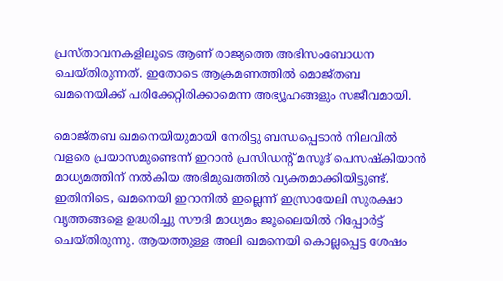പ്രസ്താവനകളിലൂടെ ആണ് രാജ്യത്തെ അഭിസംബോധന ചെയ്തിരുന്നത്. ഇതോടെ ആക്രമണത്തില്‍ മൊജ്തബ ഖമനെയിക്ക് പരിക്കേറ്റിരിക്കാമെന്ന അഭ്യൂഹങ്ങളും സജീവമായി.

മൊജ്തബ ഖമനെയിയുമായി നേരിട്ടു ബന്ധപ്പെടാന്‍ നിലവില്‍ വളരെ പ്രയാസമുണ്ടെന്ന് ഇറാന്‍ പ്രസിഡന്റ് മസൂദ് പെസഷ്‌കിയാന്‍ മാധ്യമത്തിന് നല്‍കിയ അഭിമുഖത്തില്‍ വ്യക്തമാക്കിയിട്ടുണ്ട്. ഇതിനിടെ, ഖമനെയി ഇറാനില്‍ ഇല്ലെന്ന് ഇസ്രായേലി സുരക്ഷാ വൃത്തങ്ങളെ ഉദ്ധരിച്ചു സൗദി മാധ്യമം ജൂലൈയില്‍ റിപ്പോര്‍ട്ട് ചെയ്തിരുന്നു. ആയത്തുള്ള അലി ഖമനെയി കൊല്ലപ്പെട്ട ശേഷം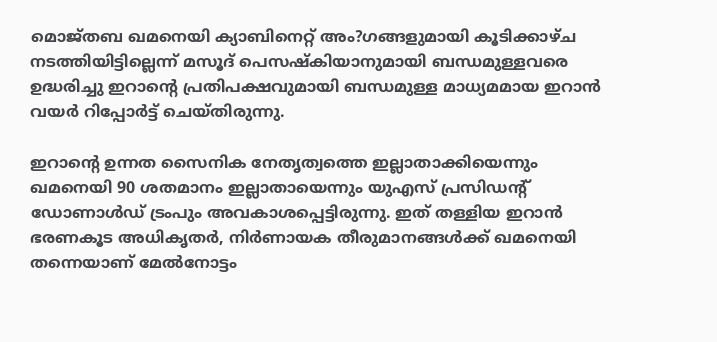മൊജ്തബ ഖമനെയി ക്യാബിനെറ്റ് അം?ഗങ്ങളുമായി കൂടിക്കാഴ്ച നടത്തിയിട്ടില്ലെന്ന് മസൂദ് പെസഷ്‌കിയാനുമായി ബന്ധമുള്ളവരെ ഉദ്ധരിച്ചു ഇറാന്റെ പ്രതിപക്ഷവുമായി ബന്ധമുള്ള മാധ്യമമായ ഇറാന്‍ വയര്‍ റിപ്പോര്‍ട്ട് ചെയ്തിരുന്നു.

ഇറാന്റെ ഉന്നത സൈനിക നേതൃത്വത്തെ ഇല്ലാതാക്കിയെന്നും ഖമനെയി 90 ശതമാനം ഇല്ലാതായെന്നും യുഎസ് പ്രസിഡന്റ് ഡോണാള്‍ഡ് ട്രംപും അവകാശപ്പെട്ടിരുന്നു. ഇത് തള്ളിയ ഇറാന്‍ ഭരണകൂട അധികൃതര്‍, നിര്‍ണായക തീരുമാനങ്ങള്‍ക്ക് ഖമനെയി തന്നെയാണ് മേല്‍നോട്ടം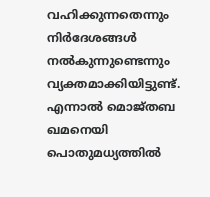വഹിക്കുന്നതെന്നും നിര്‍ദേശങ്ങള്‍ നല്‍കുന്നുണ്ടെന്നും വ്യക്തമാക്കിയിട്ടുണ്ട്. എന്നാല്‍ മൊജ്തബ ഖമനെയി പൊതുമധ്യത്തില്‍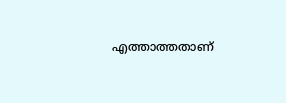എത്താത്തതാണ്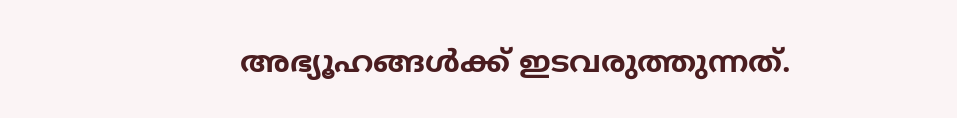അഭ്യൂഹങ്ങള്‍ക്ക് ഇടവരുത്തുന്നത്.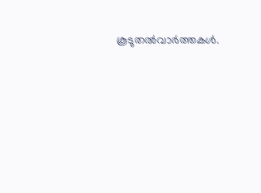കൂടുതല്‍വാര്‍ത്തകള്‍.